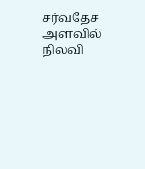சர்வதேச அளவில் நிலவி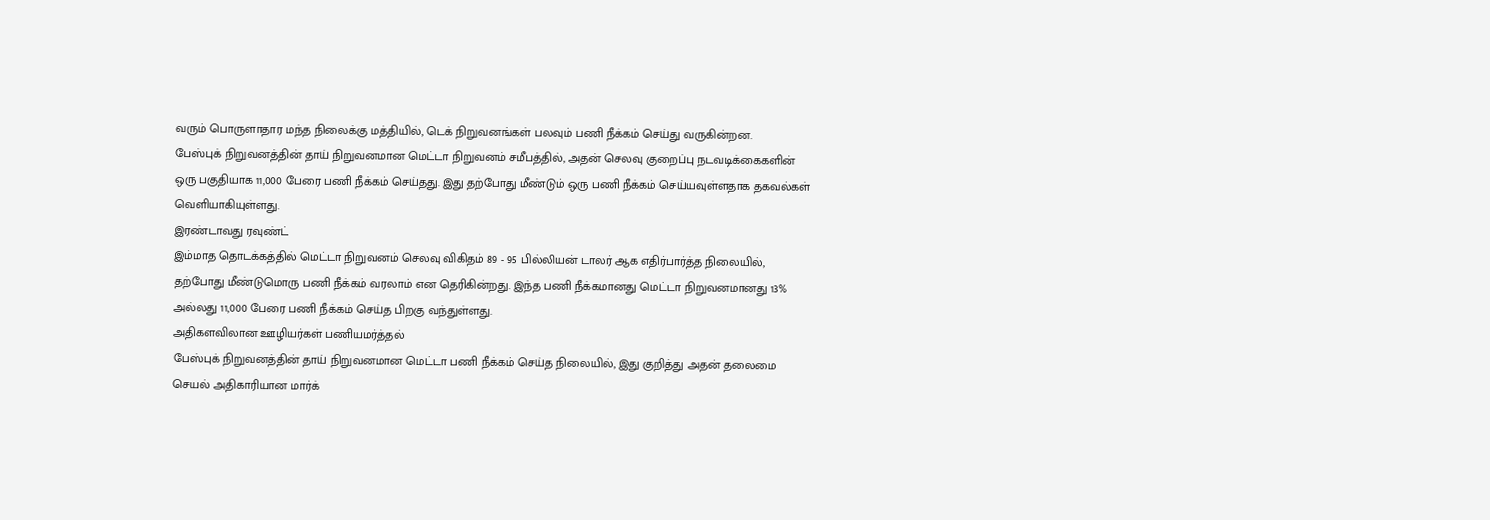வரும் பொருளாதார மந்த நிலைக்கு மத்தியில், டெக் நிறுவனங்கள் பலவும் பணி நீக்கம் செய்து வருகின்றன.
பேஸ்புக் நிறுவனத்தின் தாய் நிறுவனமான மெட்டா நிறுவனம் சமீபத்தில், அதன் செலவு குறைப்பு நடவடிக்கைகளின் ஒரு பகுதியாக 11,000 பேரை பணி நீக்கம் செய்தது. இது தற்போது மீண்டும் ஒரு பணி நீக்கம் செய்யவுள்ளதாக தகவல்கள் வெளியாகியுள்ளது.
இரண்டாவது ரவுண்ட்
இம்மாத தொடக்கத்தில் மெட்டா நிறுவனம் செலவு விகிதம் 89 - 95 பில்லியன் டாலர் ஆக எதிர்பார்த்த நிலையில், தற்போது மீண்டுமொரு பணி நீக்கம் வரலாம் என தெரிகின்றது. இந்த பணி நீக்கமானது மெட்டா நிறுவனமானது 13% அல்லது 11,000 பேரை பணி நீக்கம் செய்த பிறகு வந்துள்ளது.
அதிகளவிலான ஊழியர்கள் பணியமர்த்தல்
பேஸ்புக் நிறுவனத்தின் தாய் நிறுவனமான மெட்டா பணி நீக்கம் செய்த நிலையில், இது குறித்து அதன் தலைமை செயல் அதிகாரியான மார்க்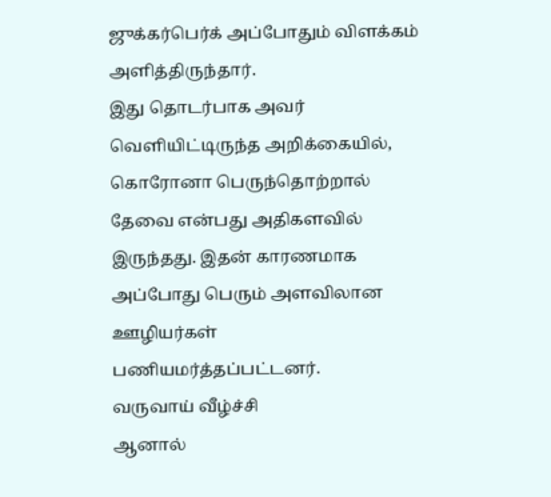ஜுக்கர்பெர்க் அப்போதும் விளக்கம் அளித்திருந்தார்.
இது தொடர்பாக அவர் வெளியிட்டிருந்த அறிக்கையில், கொரோனா பெருந்தொற்றால் தேவை என்பது அதிகளவில் இருந்தது. இதன் காரணமாக அப்போது பெரும் அளவிலான ஊழியர்கள் பணியமர்த்தப்பட்டனர்.
வருவாய் வீழ்ச்சி
ஆனால்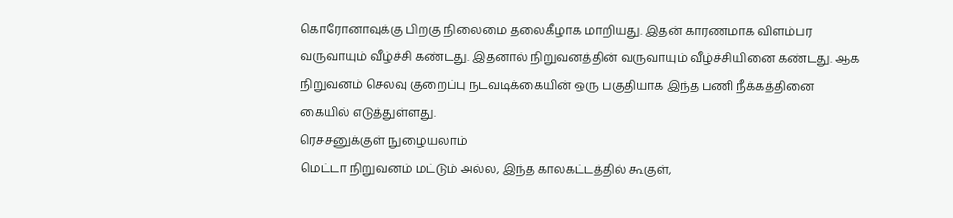கொரோனாவுக்கு பிறகு நிலைமை தலைகீழாக மாறியது. இதன் காரணமாக விளம்பர வருவாயும் வீழ்ச்சி கண்டது. இதனால் நிறுவனத்தின் வருவாயும் வீழ்ச்சியினை கண்டது. ஆக நிறுவனம் செலவு குறைப்பு நடவடிக்கையின் ஒரு பகுதியாக இந்த பணி நீக்கத்தினை கையில் எடுத்துள்ளது.
ரெசசனுக்குள் நுழையலாம்
மெட்டா நிறுவனம் மட்டும் அல்ல, இந்த காலகட்டத்தில் கூகுள்,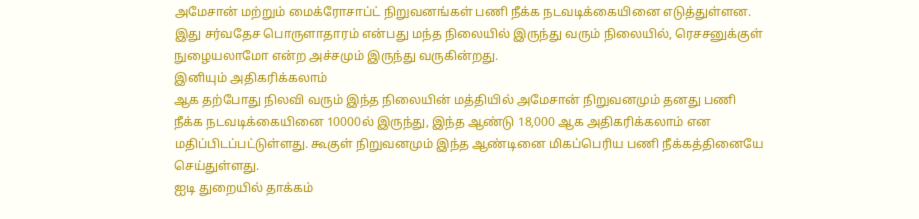அமேசான் மற்றும் மைக்ரோசாப்ட் நிறுவனங்கள் பணி நீக்க நடவடிக்கையினை எடுத்துள்ளன. இது சர்வதேச பொருளாதாரம் என்பது மந்த நிலையில் இருந்து வரும் நிலையில், ரெசசனுக்குள் நுழையலாமோ என்ற அச்சமும் இருந்து வருகின்றது.
இனியும் அதிகரிக்கலாம்
ஆக தற்போது நிலவி வரும் இந்த நிலையின் மத்தியில் அமேசான் நிறுவனமும் தனது பணி நீக்க நடவடிக்கையினை 10000ல் இருந்து, இந்த ஆண்டு 18,000 ஆக அதிகரிக்கலாம் என மதிப்பிடப்பட்டுள்ளது. கூகுள் நிறுவனமும் இந்த ஆண்டினை மிகப்பெரிய பணி நீக்கத்தினையே செய்துள்ளது.
ஐடி துறையில் தாக்கம்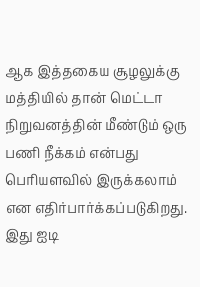ஆக இத்தகைய சூழலுக்கு மத்தியில் தான் மெட்டா நிறுவனத்தின் மீண்டும் ஒரு பணி நீக்கம் என்பது பெரியளவில் இருக்கலாம் என எதிர்பார்க்கப்படுகிறது. இது ஐடி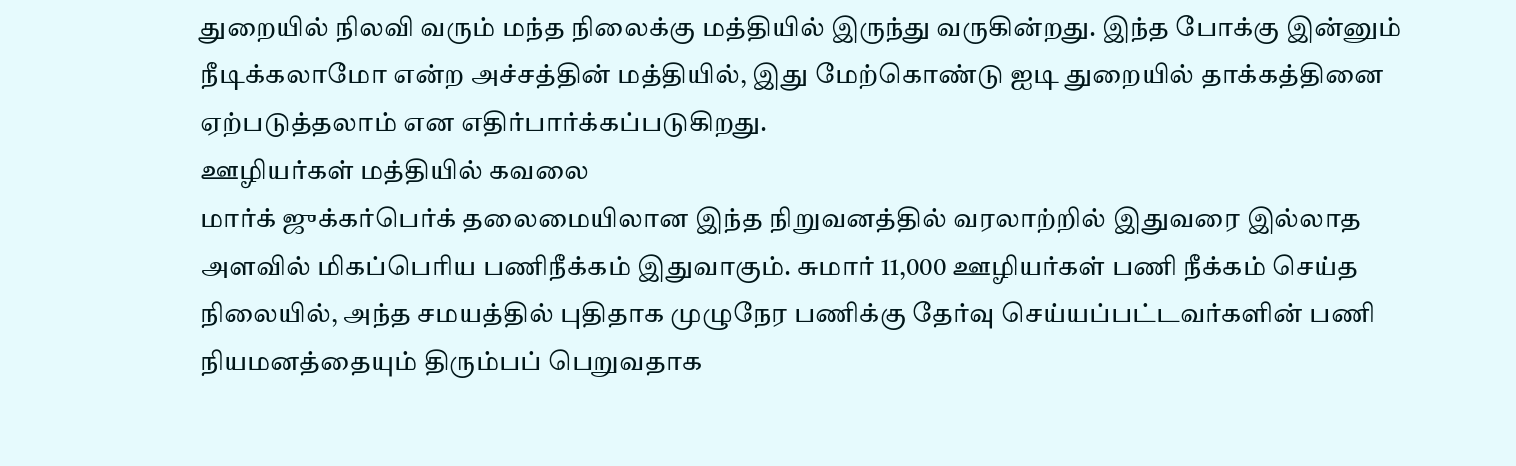துறையில் நிலவி வரும் மந்த நிலைக்கு மத்தியில் இருந்து வருகின்றது. இந்த போக்கு இன்னும் நீடிக்கலாமோ என்ற அச்சத்தின் மத்தியில், இது மேற்கொண்டு ஐடி துறையில் தாக்கத்தினை ஏற்படுத்தலாம் என எதிர்பார்க்கப்படுகிறது.
ஊழியர்கள் மத்தியில் கவலை
மார்க் ஜுக்கர்பெர்க் தலைமையிலான இந்த நிறுவனத்தில் வரலாற்றில் இதுவரை இல்லாத அளவில் மிகப்பெரிய பணிநீக்கம் இதுவாகும். சுமார் 11,000 ஊழியர்கள் பணி நீக்கம் செய்த நிலையில், அந்த சமயத்தில் புதிதாக முழுநேர பணிக்கு தேர்வு செய்யப்பட்டவர்களின் பணி நியமனத்தையும் திரும்பப் பெறுவதாக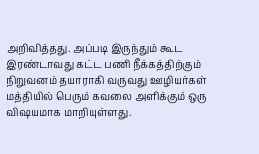அறிவித்தது. அப்படி இருந்தும் கூட இரண்டாவது கட்ட பணி நீக்கத்திற்கும் நிறுவனம் தயாராகி வருவது ஊழியர்கள் மத்தியில் பெரும் கவலை அளிக்கும் ஒரு விஷயமாக மாறியுள்ளது.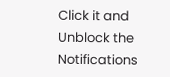Click it and Unblock the Notifications